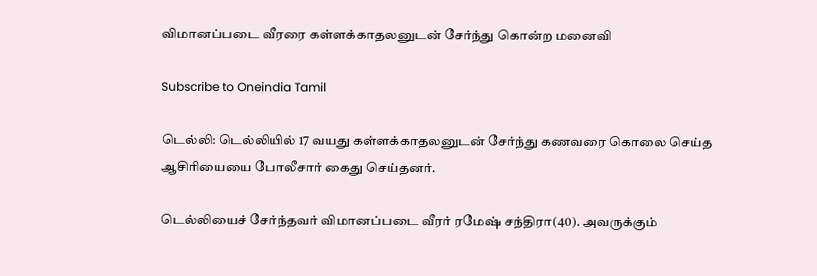விமானப்படை வீரரை கள்ளக்காதலனுடன் சேர்ந்து கொன்ற மனைவி

Subscribe to Oneindia Tamil

டெல்லி: டெல்லியில் 17 வயது கள்ளக்காதலனுடன் சேர்ந்து கணவரை கொலை செய்த ஆசிரியையை போலீசார் கைது செய்தனர்.

டெல்லியைச் சேர்ந்தவர் விமானப்படை வீரர் ரமேஷ் சந்திரா(40). அவருக்கும்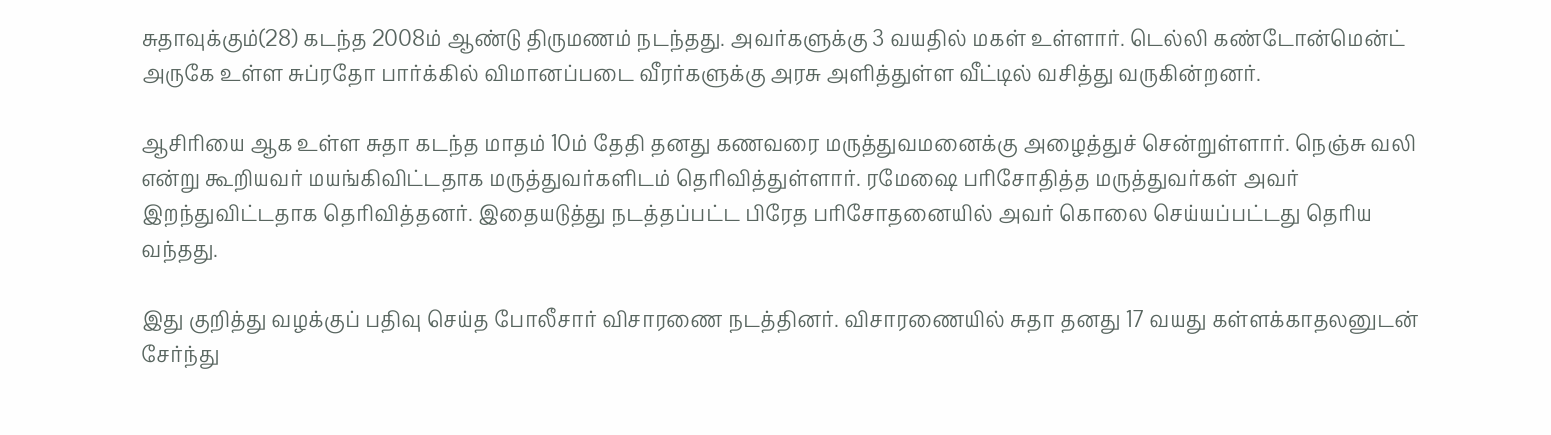சுதாவுக்கும்(28) கடந்த 2008ம் ஆண்டு திருமணம் நடந்தது. அவர்களுக்கு 3 வயதில் மகள் உள்ளார். டெல்லி கண்டோன்மென்ட் அருகே உள்ள சுப்ரதோ பார்க்கில் விமானப்படை வீரர்களுக்கு அரசு அளித்துள்ள வீட்டில் வசித்து வருகின்றனர்.

ஆசிரியை ஆக உள்ள சுதா கடந்த மாதம் 10ம் தேதி தனது கணவரை மருத்துவமனைக்கு அழைத்துச் சென்றுள்ளார். நெஞ்சு வலி என்று கூறியவர் மயங்கிவிட்டதாக மருத்துவர்களிடம் தெரிவித்துள்ளார். ரமேஷை பரிசோதித்த மருத்துவர்கள் அவர் இறந்துவிட்டதாக தெரிவித்தனர். இதையடுத்து நடத்தப்பட்ட பிரேத பரிசோதனையில் அவர் கொலை செய்யப்பட்டது தெரிய வந்தது.

இது குறித்து வழக்குப் பதிவு செய்த போலீசார் விசாரணை நடத்தினர். விசாரணையில் சுதா தனது 17 வயது கள்ளக்காதலனுடன் சேர்ந்து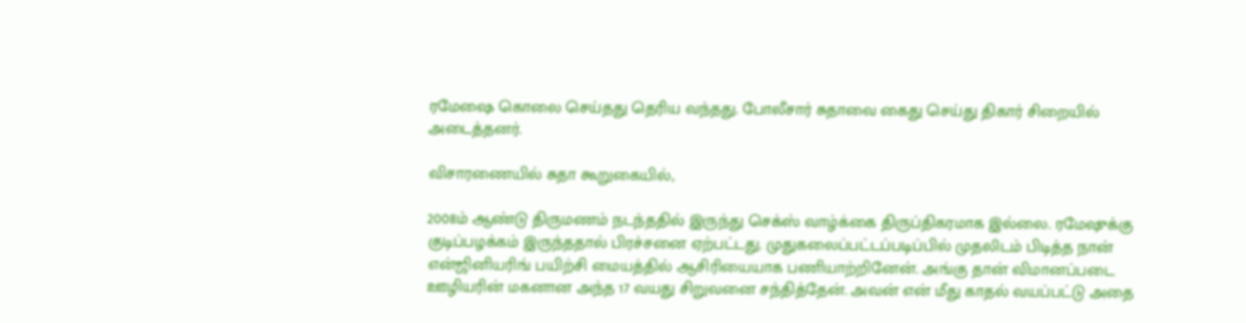ரமேஷை கொலை செய்தது தெரிய வந்தது. போலீசார் சுதாவை கைது செய்து திகார் சிறையில் அடைத்தனர்.

விசாரணையில் சுதா கூறுகையில்,

2008ம் ஆண்டு திருமணம் நடந்ததில் இருந்து செக்ஸ் வாழ்க்கை திருப்திகரமாக இல்லை. ரமேஷுக்கு குடிப்பழக்கம் இருந்ததால் பிரச்சனை ஏற்பட்டது. முதுகலைப்பட்டப்படிப்பில் முதலிடம் பிடித்த நான் என்ஜினியரிங் பயிற்சி மையத்தில் ஆசிரியையாக பணியாற்றினேன். அங்கு தான் விமானப்படை ஊழியரின் மகனான அந்த 17 வயது சிறுவனை சந்தித்தேன். அவன் என் மீது காதல் வயப்பட்டு அதை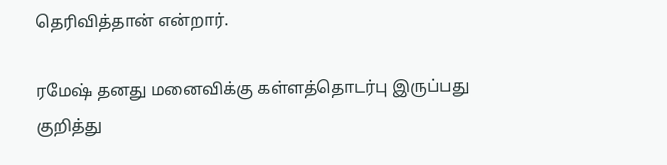தெரிவித்தான் என்றார்.

ரமேஷ் தனது மனைவிக்கு கள்ளத்தொடர்பு இருப்பது குறித்து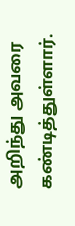அறிந்து அவரை கண்டித்துள்ளார்.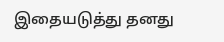இதையடுத்து தனது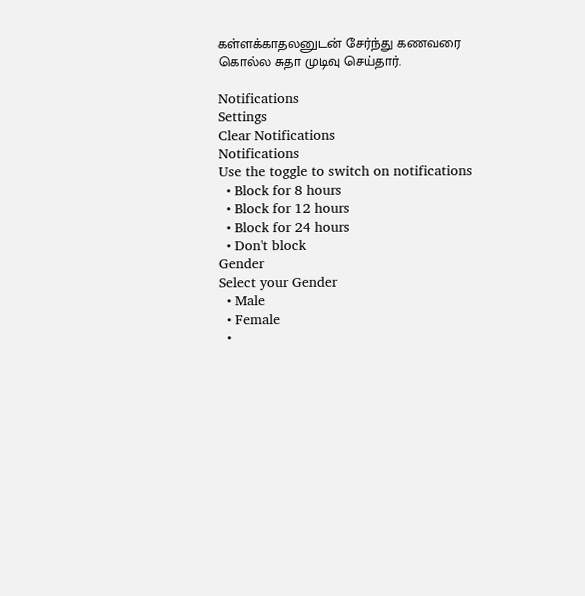கள்ளக்காதலனுடன் சேர்ந்து கணவரை கொல்ல சுதா முடிவு செய்தார்.

Notifications
Settings
Clear Notifications
Notifications
Use the toggle to switch on notifications
  • Block for 8 hours
  • Block for 12 hours
  • Block for 24 hours
  • Don't block
Gender
Select your Gender
  • Male
  • Female
  •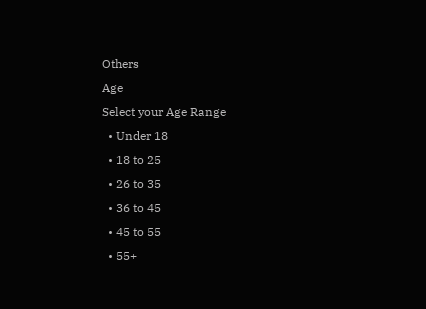Others
Age
Select your Age Range
  • Under 18
  • 18 to 25
  • 26 to 35
  • 36 to 45
  • 45 to 55
  • 55+